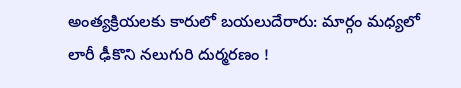అంత్యక్రియలకు కారులో బయలుదేరారు: మార్గం మధ్యలో లారీ ఢీకొని నలుగురి దుర్మరణం !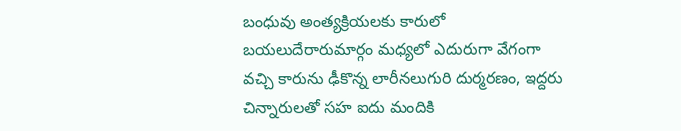బంధువు అంత్యక్రియలకు కారులో బయలుదేరారుమార్గం మధ్యలో ఎదురుగా వేగంగా వచ్చి కారును ఢీకొన్న లారీనలుగురి దుర్మరణం, ఇద్దరు చిన్నారులతో సహ ఐదు మందికి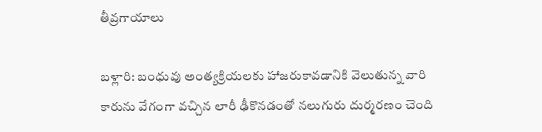తీవ్రగాయాలు

బళ్లారి: బంధువు అంత్యక్రియలకు హాజరుకావడానికి వెలుతున్న వారి కారును వేగంగా వచ్చిన లారీ ఢీకొనడంతో నలుగురు దుర్మరణం చెంది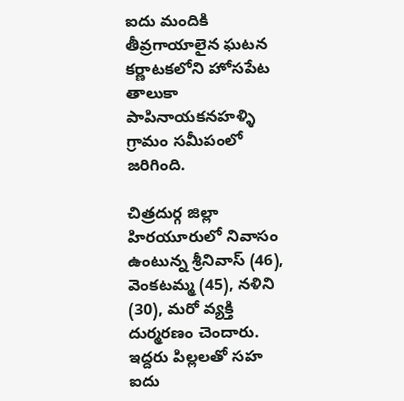ఐదు మందికి తీవ్రగాయాలైన ఘటన కర్ణాటకలోని హోసపేట తాలుకా పాపినాయకనహళ్ళి గ్రామం సమీపంలో జరిగింది.

చిత్రదుర్గ జిల్లా హిరయూరులో నివాసం ఉంటున్న శ్రీనివాస్ (46), వెంకటమ్మ (45), నళిని (30), మరో వ్యక్తి దుర్మరణం చెందారు. ఇద్దరు పిల్లలతో సహ ఐదు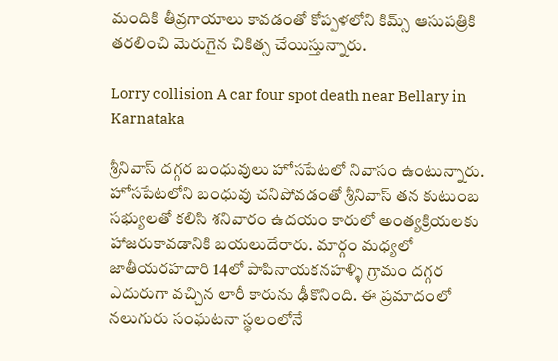మందికి తీవ్రగాయాలు కావడంతో కోప్పళలోని కిమ్స్ ఆసుపత్రికి తరలించి మెరుగైన చికిత్స చేయిస్తున్నారు.

Lorry collision A car four spot death near Bellary in Karnataka

శ్రీనివాస్ దగ్గర బంధువులు హోసపేటలో నివాసం ఉంటున్నారు. హోసపేటలోని బంధువు చనిపోవడంతో శ్రీనివాస్ తన కుటుంబ సభ్యులతో కలిసి శనివారం ఉదయం కారులో అంత్యక్రియలకు హాజరుకావడానికి బయలుదేరారు. మార్గం మధ్యలో జాతీయరహదారి 14లో పాపినాయకనహళ్ళి గ్రామం దగ్గర ఎదురుగా వచ్చిన లారీ కారును ఢీకొనింది. ఈ ప్రమాదంలో నలుగురు సంఘటనా స్థలంలోనే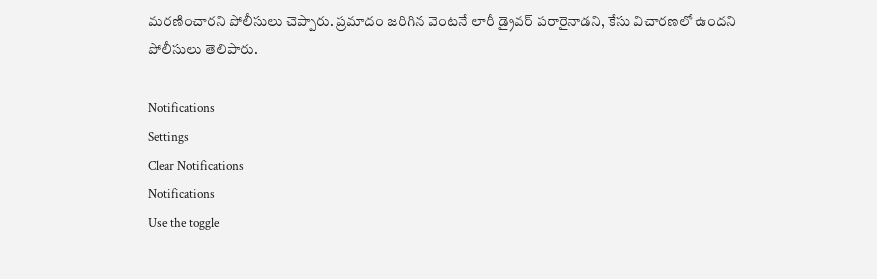మరణించారని పోలీసులు చెప్పారు. ప్రమాదం జరిగిన వెంటనే లారీ డ్రైవర్ పరారైనాడని, కేసు విచారణలో ఉందని పోలీసులు తెలిపారు.

Notifications
Settings
Clear Notifications
Notifications
Use the toggle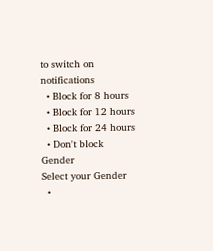to switch on notifications
  • Block for 8 hours
  • Block for 12 hours
  • Block for 24 hours
  • Don't block
Gender
Select your Gender
  •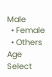Male
  • Female
  • Others
Age
Select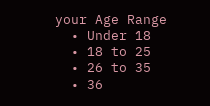your Age Range
  • Under 18
  • 18 to 25
  • 26 to 35
  • 36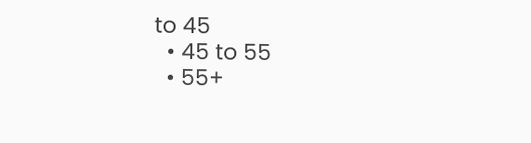to 45
  • 45 to 55
  • 55+